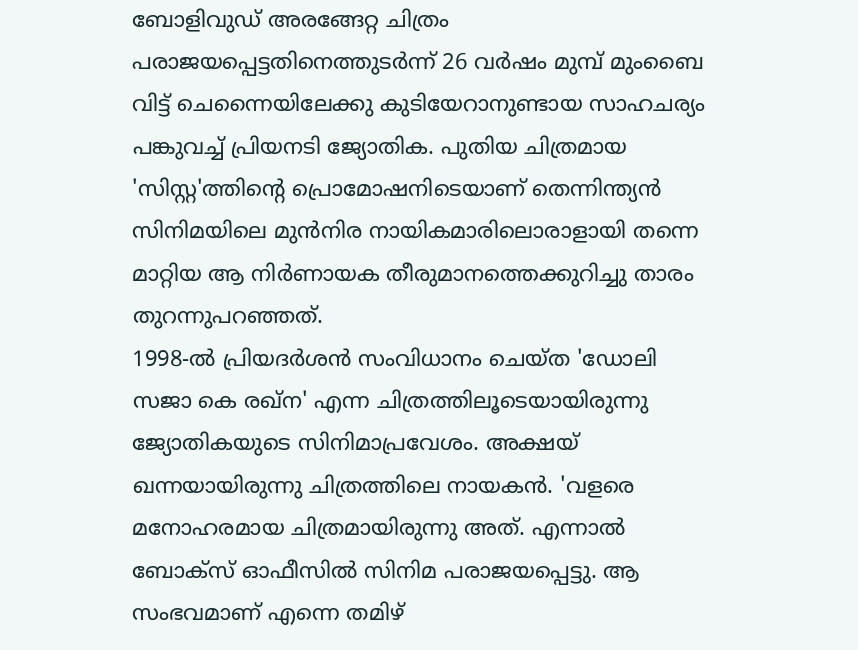ബോളിവുഡ് അരങ്ങേറ്റ ചിത്രം പരാജയപ്പെട്ടതിനെത്തുടർന്ന് 26 വർഷം മുമ്പ് മുംബൈ വിട്ട് ചെന്നൈയിലേക്കു കുടിയേറാനുണ്ടായ സാഹചര്യം പങ്കുവച്ച് പ്രിയനടി ജ്യോതിക. പുതിയ ചിത്രമായ 'സിസ്റ്റ'ത്തിന്റെ പ്രൊമോഷനിടെയാണ് തെന്നിന്ത്യൻ സിനിമയിലെ മുൻനിര നായികമാരിലൊരാളായി തന്നെ മാറ്റിയ ആ നിർണായക തീരുമാനത്തെക്കുറിച്ചു താരം തുറന്നുപറഞ്ഞത്.
1998-ൽ പ്രിയദർശൻ സംവിധാനം ചെയ്ത 'ഡോലി സജാ കെ രഖ്ന' എന്ന ചിത്രത്തിലൂടെയായിരുന്നു ജ്യോതികയുടെ സിനിമാപ്രവേശം. അക്ഷയ് ഖന്നയായിരുന്നു ചിത്രത്തിലെ നായകൻ. 'വളരെ മനോഹരമായ ചിത്രമായിരുന്നു അത്. എന്നാൽ ബോക്സ് ഓഫീസിൽ സിനിമ പരാജയപ്പെട്ടു. ആ സംഭവമാണ് എന്നെ തമിഴ്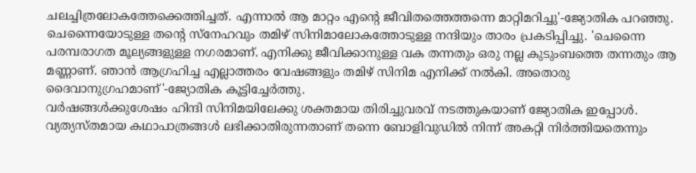ചലച്ചിത്രലോകത്തേക്കെത്തിച്ചത്. എന്നാൽ ആ മാറ്റം എന്റെ ജീവിതത്തെത്തന്നെ മാറ്റിമറിച്ചു'-ജ്യോതിക പറഞ്ഞു.
ചെന്നൈയോടുള്ള തന്റെ സ്നേഹവും തമിഴ് സിനിമാലോകത്തോടുള്ള നന്ദിയും താരം പ്രകടിപ്പിച്ചു. 'ചെന്നൈ പരമ്പരാഗത മൂല്യങ്ങളുള്ള നഗരമാണ്. എനിക്കു ജീവിക്കാനുള്ള വക തന്നതും ഒരു നല്ല കുടുംബത്തെ തന്നതും ആ മണ്ണാണ്. ഞാൻ ആഗ്രഹിച്ച എല്ലാത്തരം വേഷങ്ങളും തമിഴ് സിനിമ എനിക്ക് നൽകി. അതൊരു ദൈവാനുഗ്രഹമാണ്'-ജ്യോതിക കൂട്ടിച്ചേർത്തു.
വർഷങ്ങൾക്കുശേഷം ഹിന്ദി സിനിമയിലേക്കു ശക്തമായ തിരിച്ചുവരവ് നടത്തുകയാണ് ജ്യോതിക ഇപ്പോൾ. വ്യത്യസ്തമായ കഥാപാത്രങ്ങൾ ലഭിക്കാതിരുന്നതാണ് തന്നെ ബോളിവുഡിൽ നിന്ന് അകറ്റി നിർത്തിയതെന്നും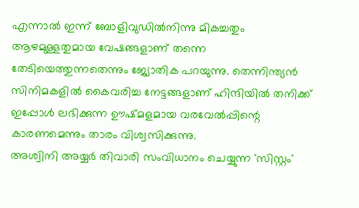എന്നാൽ ഇന്ന് ബോളിവുഡിൽനിന്നു മികച്ചതും ആഴമുള്ളതുമായ വേഷങ്ങളാണ് തന്നെ തേടിയെത്തുന്നതെന്നും ജ്യോതിക പറയുന്നു. തെന്നിന്ത്യൻ സിനിമകളിൽ കൈവരിച്ച നേട്ടങ്ങളാണ് ഹിന്ദിയിൽ തനിക്ക് ഇപ്പോൾ ലഭിക്കുന്ന ഊഷ്മളമായ വരവേൽപ്പിന്റെ കാരണമെന്നും താരം വിശ്വസിക്കുന്നു.
അശ്വിനി അയ്യർ തിവാരി സംവിധാനം ചെയ്യുന്ന 'സിസ്റ്റം'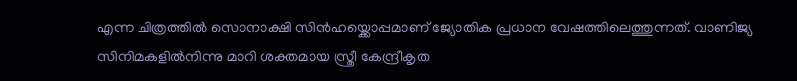എന്ന ചിത്രത്തിൽ സൊനാക്ഷി സിൻഹയ്ക്കൊപ്പമാണ് ജ്യോതിക പ്രധാന വേഷത്തിലെത്തുന്നത്. വാണിജ്യ സിനിമകളിൽനിന്നു മാറി ശക്തമായ സ്ത്രീ കേന്ദ്രീകൃത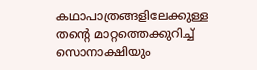കഥാപാത്രങ്ങളിലേക്കുള്ള തന്റെ മാറ്റത്തെക്കുറിച്ച് സൊനാക്ഷിയും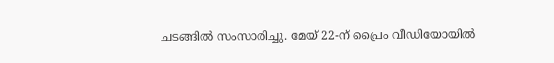ചടങ്ങിൽ സംസാരിച്ചു. മേയ് 22-ന് പ്രൈം വീഡിയോയിൽ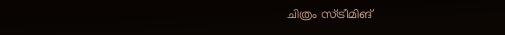ചിത്രം സ്ട്രീമിങ്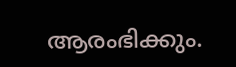ആരംഭിക്കും.